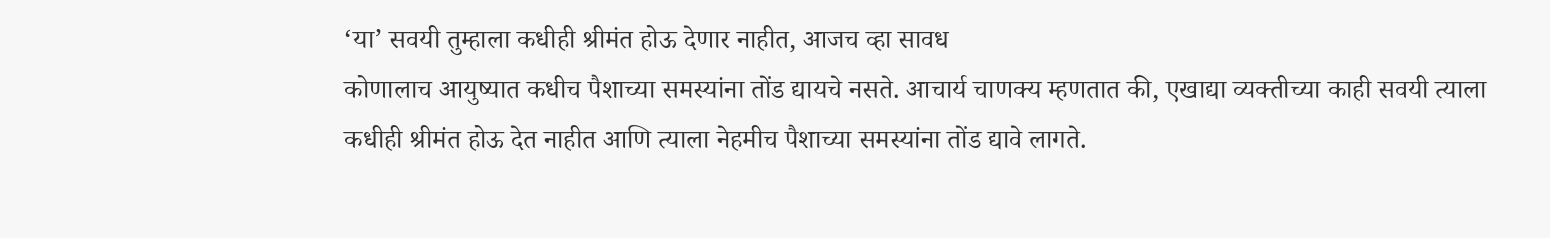‘या’ सवयी तुम्हाला कधीही श्रीमंत होऊ देणार नाहीत, आजच व्हा सावध
कोणालाच आयुष्यात कधीच पैशाच्या समस्यांना तोंड द्यायचे नसते. आचार्य चाणक्य म्हणतात की, एखाद्या व्यक्तीच्या काही सवयी त्याला कधीही श्रीमंत होऊ देत नाहीत आणि त्याला नेहमीच पैशाच्या समस्यांना तोंड द्यावे लागते.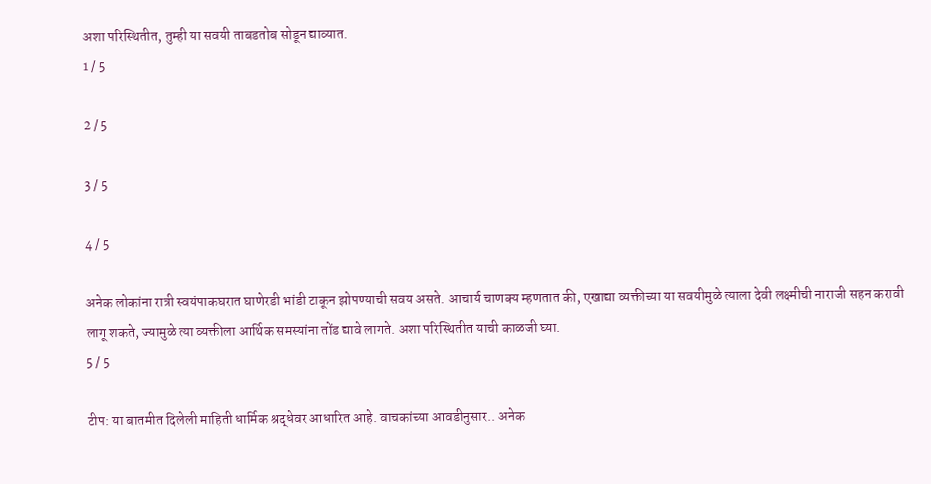अशा परिस्थितीत, तुम्ही या सवयी ताबडतोब सोडून द्याव्यात.
1 / 5

2 / 5

3 / 5

4 / 5

अनेक लोकांना रात्री स्वयंपाकघरात घाणेरडी भांडी टाकून झोपण्याची सवय असते. आचार्य चाणक्य म्हणतात की, एखाद्या व्यक्तीच्या या सवयीमुळे त्याला देवी लक्ष्मीची नाराजी सहन करावी लागू शकते, ज्यामुळे त्या व्यक्तीला आर्थिक समस्यांना तोंड द्यावे लागते. अशा परिस्थितीत याची काळजी घ्या.
5 / 5

टीप: या बातमीत दिलेली माहिती धार्मिक श्रद्धेवर आधारित आहे. वाचकांच्या आवडीनुसार.. अनेक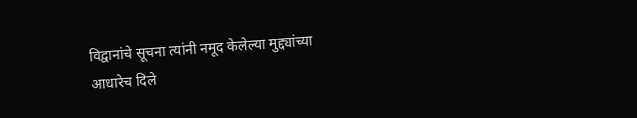विद्वानांचे सूचना त्यांनी नमूद केलेल्या मुद्द्यांच्या आधारेच दिले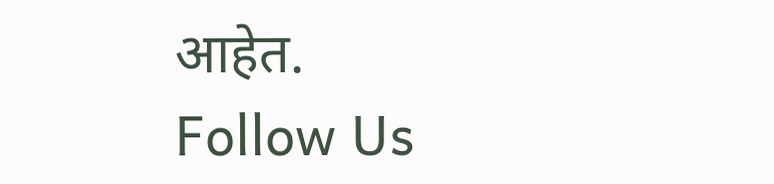आहेत.
Follow Us